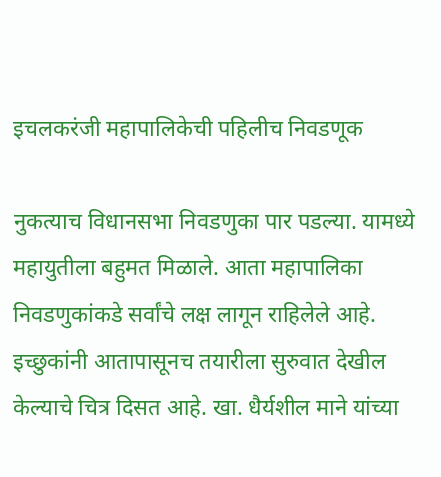इचलकरंजी महापालिकेची पहिलीच निवडणूक

नुकत्याच विधानसभा निवडणुका पार पडल्या. यामध्ये महायुतीला बहुमत मिळाले. आता महापालिका निवडणुकांकडे सर्वांचे लक्ष लागून राहिलेले आहे. इच्छुकांनी आतापासूनच तयारीला सुरुवात देखील केल्याचे चित्र दिसत आहे. खा. धैर्यशील माने यांच्या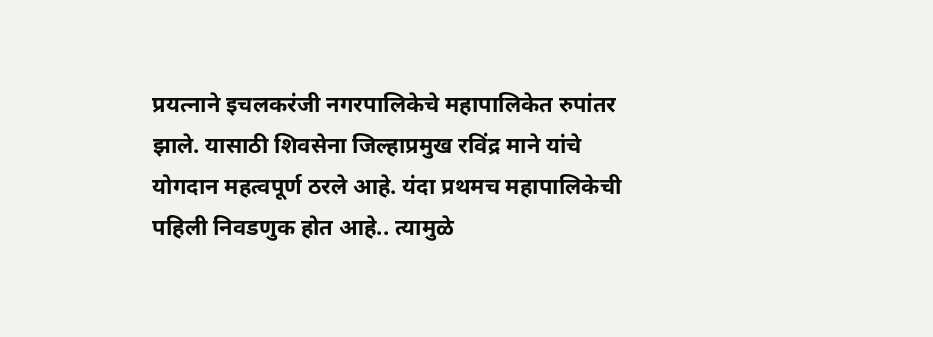प्रयत्नाने इचलकरंजी नगरपालिकेचे महापालिकेत रुपांतर झाले. यासाठी शिवसेना जिल्हाप्रमुख रविंद्र माने यांचे योगदान महत्वपूर्ण ठरले आहे. यंदा प्रथमच महापालिकेची पहिली निवडणुक होत आहे.. त्यामुळे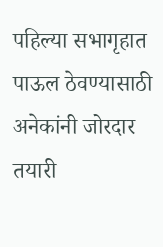पहिल्या सभागृहात पाऊल ठेवण्यासाठी अनेकांनी जोरदार तयारी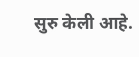सुरु केली आहे.